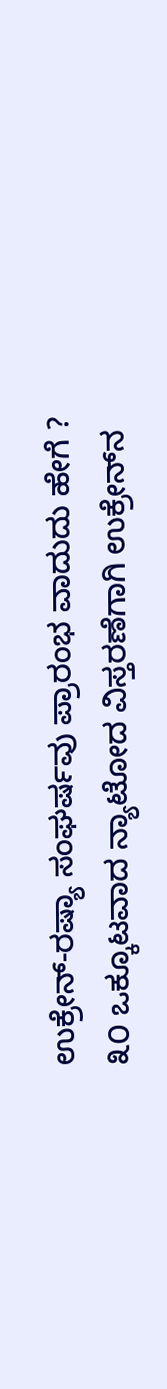ಉಕ್ರೇನ್-ರಷ್ಯಾ ಸಂಘರ್ಷವು ಪ್ರಾರಂಭ ವಾದುದು ಹೇಗೆ ? ೩೦ ಒಕ್ಕೂಟವಾದ ನ್ಯಾಟೋದ ವಿಸ್ತರಣೆಗಾಗಿ ಉಕ್ರೇನ್‌ನ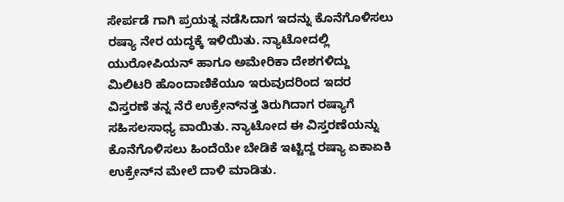ಸೇರ್ಪಡೆ ಗಾಗಿ ಪ್ರಯತ್ನ ನಡೆಸಿದಾಗ ಇದನ್ನು ಕೊನೆಗೊಳಿಸಲು ರಷ್ಯಾ ನೇರ ಯದ್ಧಕ್ಕೆ ಇಳಿಯಿತು. ನ್ಯಾಟೋದಲ್ಲಿ ಯುರೋಪಿಯನ್ ಹಾಗೂ ಅಮೇರಿಕಾ ದೇಶಗಳಿದ್ದು ಮಿಲಿಟರಿ ಹೊಂದಾಣಿಕೆಯೂ ಇರುವುದರಿಂದ ಇದರ ವಿಸ್ತರಣೆ ತನ್ನ ನೆರೆ ಉಕ್ರೇನ್‌ನತ್ತ ತಿರುಗಿದಾಗ ರಷ್ಯಾಗೆ ಸಹಿಸಲಸಾಧ್ಯ ವಾಯಿತು. ನ್ಯಾಟೋದ ಈ ವಿಸ್ತರಣೆಯನ್ನು ಕೊನೆಗೊಳಿಸಲು ಹಿಂದೆಯೇ ಬೇಡಿಕೆ ಇಟ್ಟಿದ್ದ ರಷ್ಯಾ ಏಕಾಏಕಿ ಉಕ್ರೇನ್‌ನ ಮೇಲೆ ದಾಳಿ ಮಾಡಿತು.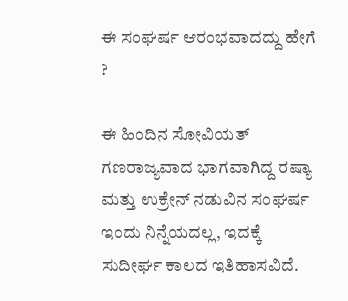ಈ ಸಂಘರ್ಷ ಆರಂಭವಾದದ್ದು ಹೇಗೆ ?

ಈ ಹಿಂದಿನ ಸೋವಿಯತ್ ಗಣರಾಜ್ಯವಾದ ಭಾಗವಾಗಿದ್ದ ರಷ್ಯಾ ಮತ್ತು ಉಕ್ರೇನ್ ನಡುವಿನ ಸಂಘರ್ಷ ಇಂದು ನಿನ್ನೆಯದಲ್ಲ, ಇದಕ್ಕೆ ಸುದೀರ್ಘ ಕಾಲದ ಇತಿಹಾಸವಿದೆ.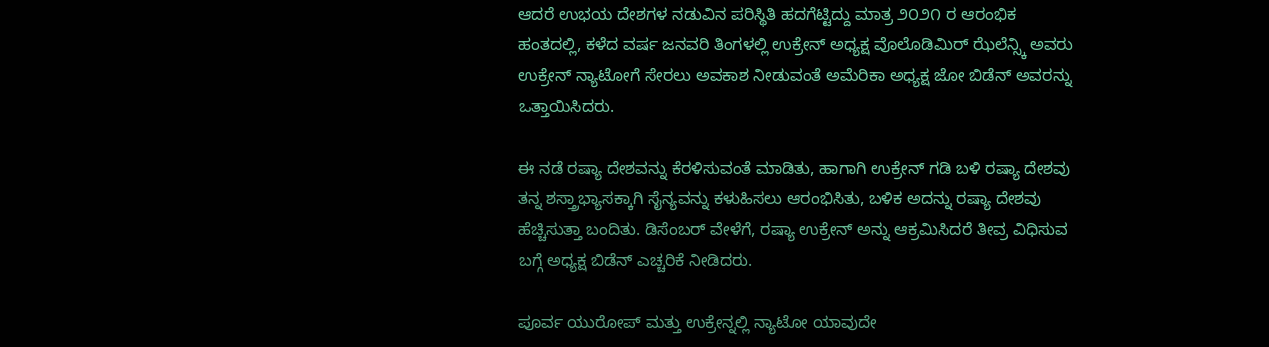ಆದರೆ ಉಭಯ ದೇಶಗಳ ನಡುವಿನ ಪರಿಸ್ಥಿತಿ ಹದಗೆಟ್ಟಿದ್ದು ಮಾತ್ರ ೨೦೨೧ ರ ಆರಂಭಿಕ ಹಂತದಲ್ಲಿ, ಕಳೆದ ವರ್ಷ ಜನವರಿ ತಿಂಗಳಲ್ಲಿ ಉಕ್ರೇನ್ ಅಧ್ಯಕ್ಷ ವೊಲೊಡಿಮಿರ್ ಝೆಲೆನ್ಸ್ಕಿ ಅವರು ಉಕ್ರೇನ್ ನ್ಯಾಟೋಗೆ ಸೇರಲು ಅವಕಾಶ ನೀಡುವಂತೆ ಅಮೆರಿಕಾ ಅಧ್ಯಕ್ಷ ಜೋ ಬಿಡೆನ್ ಅವರನ್ನು ಒತ್ತಾಯಿಸಿದರು.

ಈ ನಡೆ ರಷ್ಯಾ ದೇಶವನ್ನು ಕೆರಳಿಸುವಂತೆ ಮಾಡಿತು, ಹಾಗಾಗಿ ಉಕ್ರೇನ್ ಗಡಿ ಬಳಿ ರಷ್ಯಾ ದೇಶವು ತನ್ನ ಶಸ್ತ್ರಾಭ್ಯಾಸಕ್ಕಾಗಿ ಸೈನ್ಯವನ್ನು ಕಳುಹಿಸಲು ಆರಂಭಿಸಿತು, ಬಳಿಕ ಅದನ್ನು ರಷ್ಯಾ ದೇಶವು ಹೆಚ್ಚಿಸುತ್ತಾ ಬಂದಿತು. ಡಿಸೆಂಬರ್ ವೇಳೆಗೆ, ರಷ್ಯಾ ಉಕ್ರೇನ್ ಅನ್ನು ಆಕ್ರಮಿಸಿದರೆ ತೀವ್ರ ವಿಧಿಸುವ ಬಗ್ಗೆ ಅಧ್ಯಕ್ಷ ಬಿಡೆನ್ ಎಚ್ಚರಿಕೆ ನೀಡಿದರು.

ಪೂರ್ವ ಯುರೋಪ್ ಮತ್ತು ಉಕ್ರೇನ್ನಲ್ಲಿ ನ್ಯಾಟೋ ಯಾವುದೇ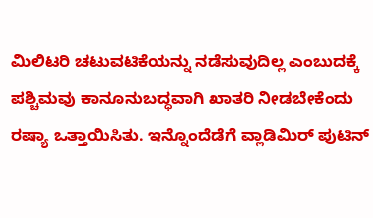ಮಿಲಿಟರಿ ಚಟುವಟಿಕೆಯನ್ನು ನಡೆಸುವುದಿಲ್ಲ ಎಂಬುದಕ್ಕೆ ಪಶ್ಚಿಮವು ಕಾನೂನುಬದ್ಧವಾಗಿ ಖಾತರಿ ನೀಡಬೇಕೆಂದು ರಷ್ಯಾ ಒತ್ತಾಯಿಸಿತು. ಇನ್ನೊಂದೆಡೆಗೆ ವ್ಲಾಡಿಮಿರ್ ಪುಟಿನ್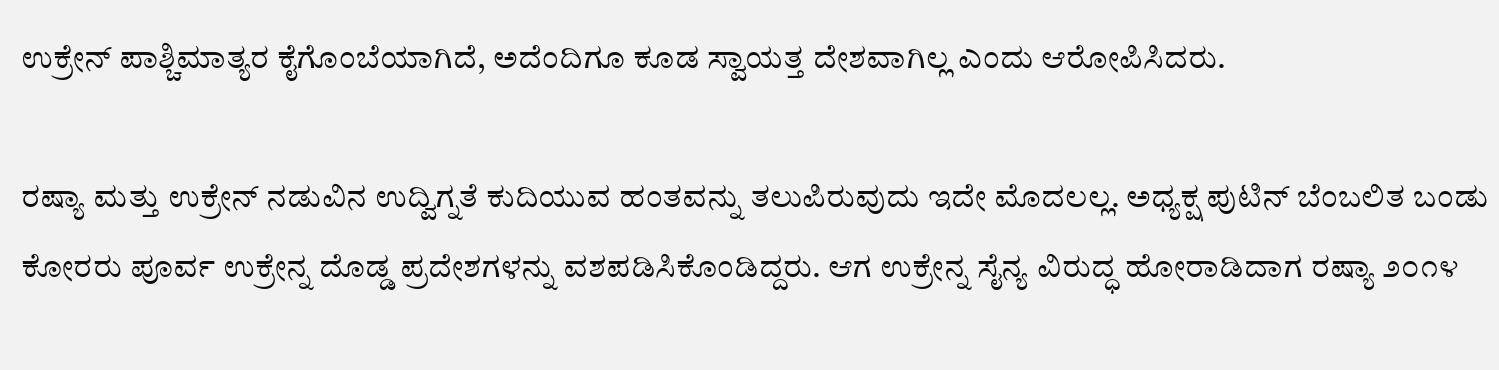ಉಕ್ರೇನ್ ಪಾಶ್ಚಿಮಾತ್ಯರ ಕೈಗೊಂಬೆಯಾಗಿದೆ, ಅದೆಂದಿಗೂ ಕೂಡ ಸ್ವಾಯತ್ತ ದೇಶವಾಗಿಲ್ಲ ಎಂದು ಆರೋಪಿಸಿದರು.

ರಷ್ಯಾ ಮತ್ತು ಉಕ್ರೇನ್ ನಡುವಿನ ಉದ್ವಿಗ್ನತೆ ಕುದಿಯುವ ಹಂತವನ್ನು ತಲುಪಿರುವುದು ಇದೇ ಮೊದಲಲ್ಲ. ಅಧ್ಯಕ್ಷ ಪುಟಿನ್ ಬೆಂಬಲಿತ ಬಂಡು ಕೋರರು ಪೂರ್ವ ಉಕ್ರೇನ್ನ ದೊಡ್ಡ ಪ್ರದೇಶಗಳನ್ನು ವಶಪಡಿಸಿಕೊಂಡಿದ್ದರು. ಆಗ ಉಕ್ರೇನ್ನ ಸೈನ್ಯ ವಿರುದ್ಧ ಹೋರಾಡಿದಾಗ ರಷ್ಯಾ ೨೦೧೪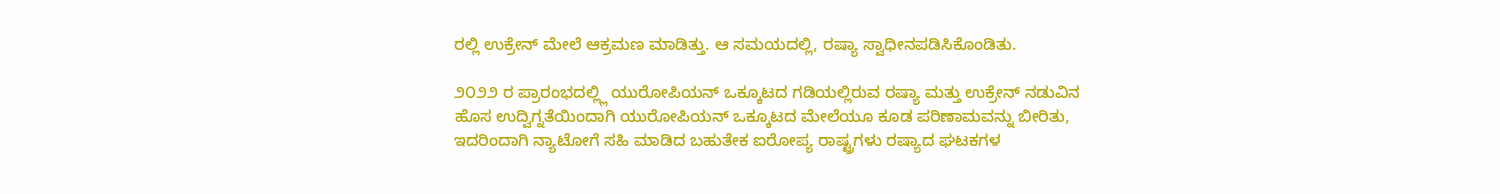ರಲ್ಲಿ ಉಕ್ರೇನ್ ಮೇಲೆ ಆಕ್ರಮಣ ಮಾಡಿತ್ತು. ಆ ಸಮಯದಲ್ಲಿ, ರಷ್ಯಾ ಸ್ವಾಧೀನಪಡಿಸಿಕೊಂಡಿತು.

೨೦೨೨ ರ ಪ್ರಾರಂಭದಲ್ಲ್ಲಿ ಯುರೋಪಿಯನ್ ಒಕ್ಕೂಟದ ಗಡಿಯಲ್ಲಿರುವ ರಷ್ಯಾ ಮತ್ತು ಉಕ್ರೇನ್ ನಡುವಿನ ಹೊಸ ಉದ್ವಿಗ್ನತೆಯಿಂದಾಗಿ ಯುರೋಪಿಯನ್ ಒಕ್ಕೂಟದ ಮೇಲೆಯೂ ಕೂಡ ಪರಿಣಾಮವನ್ನು ಬೀರಿತು, ಇದರಿಂದಾಗಿ ನ್ಯಾಟೋಗೆ ಸಹಿ ಮಾಡಿದ ಬಹುತೇಕ ಐರೋಪ್ಯ ರಾಷ್ಟ್ರಗಳು ರಷ್ಯಾದ ಘಟಕಗಳ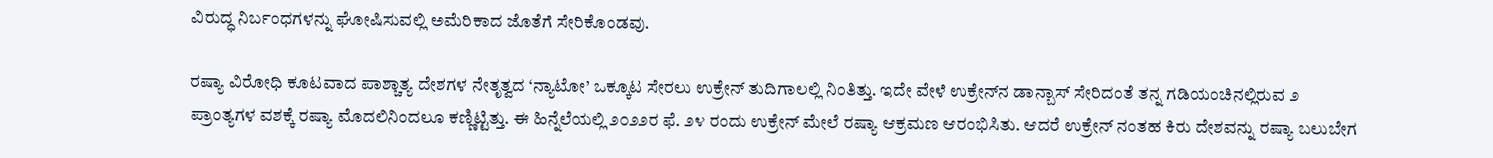ವಿರುದ್ಧ ನಿರ್ಬಂಧಗಳನ್ನು ಘೋಷಿಸುವಲ್ಲಿ ಅಮೆರಿಕಾದ ಜೊತೆಗೆ ಸೇರಿಕೊಂಡವು.

ರಷ್ಯಾ ವಿರೋಧಿ ಕೂಟವಾದ ಪಾಶ್ಚಾತ್ಯ ದೇಶಗಳ ನೇತೃತ್ವದ ‘ನ್ಯಾಟೋ’ ಒಕ್ಕೂಟ ಸೇರಲು ಉಕ್ರೇನ್ ತುದಿಗಾಲಲ್ಲಿ ನಿಂತಿತ್ತು. ಇದೇ ವೇಳೆ ಉಕ್ರೇನ್‌ನ ಡಾನ್ಬಾಸ್ ಸೇರಿದಂತೆ ತನ್ನ ಗಡಿಯಂಚಿನಲ್ಲಿರುವ ೨ ಪ್ರಾಂತ್ಯಗಳ ವಶಕ್ಕೆ ರಷ್ಯಾ ಮೊದಲಿನಿಂದಲೂ ಕಣ್ಣಿಟ್ಟಿತ್ತು. ಈ ಹಿನ್ನೆಲೆಯಲ್ಲಿ ೨೦೨೨ರ ಫೆ. ೨೪ ರಂದು ಉಕ್ರೇನ್ ಮೇಲೆ ರಷ್ಯಾ ಆಕ್ರಮಣ ಆರಂಭಿಸಿತು. ಆದರೆ ಉಕ್ರೇನ್ ನಂತಹ ಕಿರು ದೇಶವನ್ನು ರಷ್ಯಾ ಬಲುಬೇಗ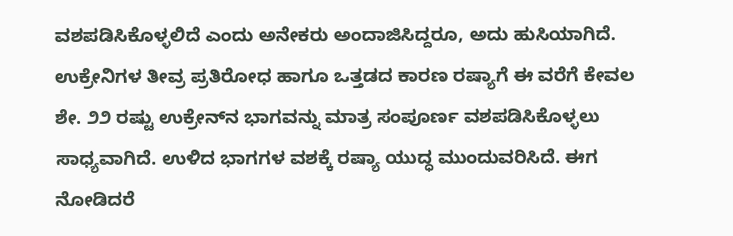ವಶಪಡಿಸಿಕೊಳ್ಳಲಿದೆ ಎಂದು ಅನೇಕರು ಅಂದಾಜಿಸಿದ್ದರೂ, ಅದು ಹುಸಿಯಾಗಿದೆ. ಉಕ್ರೇನಿಗಳ ತೀವ್ರ ಪ್ರತಿರೋಧ ಹಾಗೂ ಒತ್ತಡದ ಕಾರಣ ರಷ್ಯಾಗೆ ಈ ವರೆಗೆ ಕೇವಲ ಶೇ. ೨೨ ರಷ್ಟು ಉಕ್ರೇನ್‌ನ ಭಾಗವನ್ನು ಮಾತ್ರ ಸಂಪೂರ್ಣ ವಶಪಡಿಸಿಕೊಳ್ಳಲು ಸಾಧ್ಯವಾಗಿದೆ. ಉಳಿದ ಭಾಗಗಳ ವಶಕ್ಕೆ ರಷ್ಯಾ ಯುದ್ಧ ಮುಂದುವರಿಸಿದೆ. ಈಗ ನೋಡಿದರೆ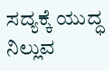ಸದ್ಯಕ್ಕೆ ಯುದ್ಧ ನಿಲ್ಲುವ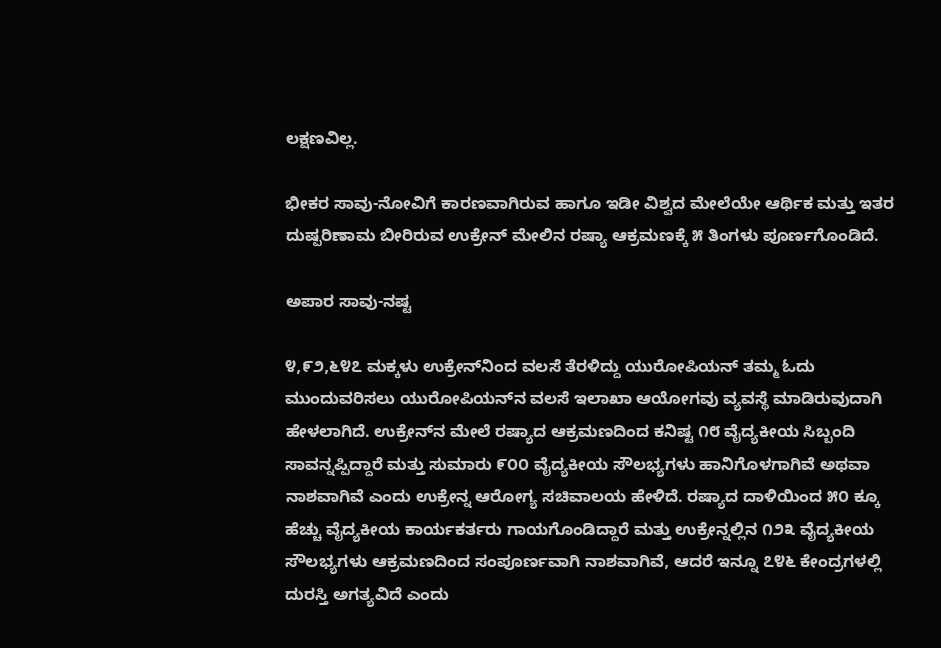ಲಕ್ಷಣವಿಲ್ಲ.

ಭೀಕರ ಸಾವು-ನೋವಿಗೆ ಕಾರಣವಾಗಿರುವ ಹಾಗೂ ಇಡೀ ವಿಶ್ವದ ಮೇಲೆಯೇ ಆರ್ಥಿಕ ಮತ್ತು ಇತರ ದುಷ್ಪರಿಣಾಮ ಬೀರಿರುವ ಉಕ್ರೇನ್ ಮೇಲಿನ ರಷ್ಯಾ ಆಕ್ರಮಣಕ್ಕೆ ೫ ತಿಂಗಳು ಪೂರ್ಣಗೊಂಡಿದೆ.

ಅಪಾರ ಸಾವು-ನಷ್ಟ

೪,೯೨,೬೪೭ ಮಕ್ಕಳು ಉಕ್ರೇನ್‌ನಿಂದ ವಲಸೆ ತೆರಳಿದ್ದು ಯುರೋಪಿಯನ್ ತಮ್ಮ ಓದು ಮುಂದುವರಿಸಲು ಯುರೋಪಿಯನ್‌ನ ವಲಸೆ ಇಲಾಖಾ ಆಯೋಗವು ವ್ಯವಸ್ಥೆ ಮಾಡಿರುವುದಾಗಿ ಹೇಳಲಾಗಿದೆ. ಉಕ್ರೇನ್‌ನ ಮೇಲೆ ರಷ್ಯಾದ ಆಕ್ರಮಣದಿಂದ ಕನಿಷ್ಟ ೧೮ ವೈದ್ಯಕೀಯ ಸಿಬ್ಬಂದಿ ಸಾವನ್ನಪ್ಪಿದ್ದಾರೆ ಮತ್ತು ಸುಮಾರು ೯೦೦ ವೈದ್ಯಕೀಯ ಸೌಲಭ್ಯಗಳು ಹಾನಿಗೊಳಗಾಗಿವೆ ಅಥವಾ ನಾಶವಾಗಿವೆ ಎಂದು ಉಕ್ರೇನ್ನ ಆರೋಗ್ಯ ಸಚಿವಾಲಯ ಹೇಳಿದೆ. ರಷ್ಯಾದ ದಾಳಿಯಿಂದ ೫೦ ಕ್ಕೂ ಹೆಚ್ಚು ವೈದ್ಯಕೀಯ ಕಾರ್ಯಕರ್ತರು ಗಾಯಗೊಂಡಿದ್ದಾರೆ ಮತ್ತು ಉಕ್ರೇನ್ನಲ್ಲಿನ ೧೨೩ ವೈದ್ಯಕೀಯ ಸೌಲಭ್ಯಗಳು ಆಕ್ರಮಣದಿಂದ ಸಂಪೂರ್ಣವಾಗಿ ನಾಶವಾಗಿವೆ, ಆದರೆ ಇನ್ನೂ ೭೪೬ ಕೇಂದ್ರಗಳಲ್ಲಿ ದುರಸ್ತಿ ಅಗತ್ಯವಿದೆ ಎಂದು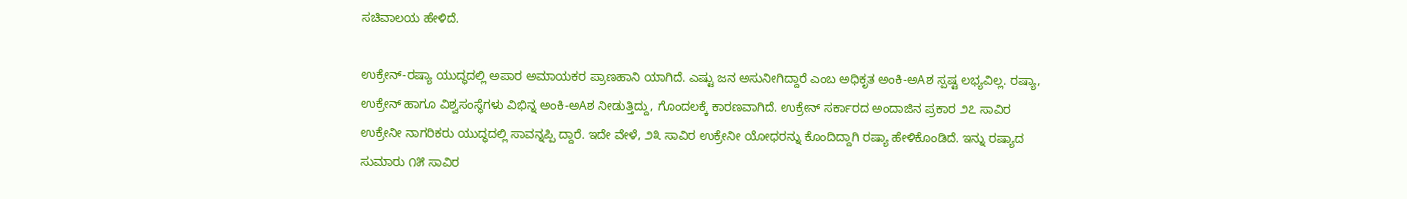ಸಚಿವಾಲಯ ಹೇಳಿದೆ.

ಉಕ್ರೇನ್-ರಷ್ಯಾ ಯುದ್ಧದಲ್ಲಿ ಅಪಾರ ಅಮಾಯಕರ ಪ್ರಾಣಹಾನಿ ಯಾಗಿದೆ. ಎಷ್ಟು ಜನ ಅಸುನೀಗಿದ್ದಾರೆ ಎಂಬ ಅಧಿಕೃತ ಅಂಕಿ-ಅAಶ ಸ್ಪಷ್ಟ ಲಭ್ಯವಿಲ್ಲ. ರಷ್ಯಾ, ಉಕ್ರೇನ್ ಹಾಗೂ ವಿಶ್ವಸಂಸ್ಥೆಗಳು ವಿಭಿನ್ನ ಅಂಕಿ-ಅAಶ ನೀಡುತ್ತಿದ್ದು, ಗೊಂದಲಕ್ಕೆ ಕಾರಣವಾಗಿದೆ. ಉಕ್ರೇನ್ ಸರ್ಕಾರದ ಅಂದಾಜಿನ ಪ್ರಕಾರ ೨೭ ಸಾವಿರ ಉಕ್ರೇನೀ ನಾಗರಿಕರು ಯುದ್ಧದಲ್ಲಿ ಸಾವನ್ನಪ್ಪಿ ದ್ದಾರೆ. ಇದೇ ವೇಳೆ, ೨೩ ಸಾವಿರ ಉಕ್ರೇನೀ ಯೋಧರನ್ನು ಕೊಂದಿದ್ದಾಗಿ ರಷ್ಯಾ ಹೇಳಿಕೊಂಡಿದೆ. ಇನ್ನು ರಷ್ಯಾದ ಸುಮಾರು ೧೫ ಸಾವಿರ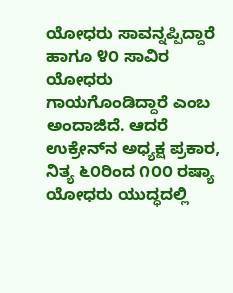ಯೋಧರು ಸಾವನ್ನಪ್ಪಿದ್ದಾರೆ ಹಾಗೂ ೪೦ ಸಾವಿರ ಯೋಧರು ಗಾಯಗೊಂಡಿದ್ದಾರೆ ಎಂಬ ಅಂದಾಜಿದೆ. ಆದರೆ ಉಕ್ರೇನ್‌ನ ಅಧ್ಯಕ್ಷ ಪ್ರಕಾರ, ನಿತ್ಯ ೬೦ರಿಂದ ೧೦೦ ರಷ್ಯಾ ಯೋಧರು ಯುದ್ಧದಲ್ಲಿ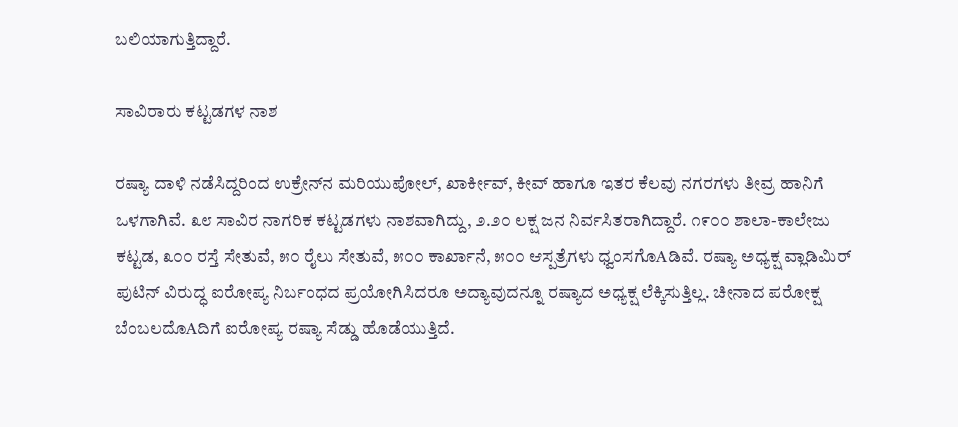ಬಲಿಯಾಗುತ್ತಿದ್ದಾರೆ.

ಸಾವಿರಾರು ಕಟ್ಟಡಗಳ ನಾಶ

ರಷ್ಯಾ ದಾಳಿ ನಡೆಸಿದ್ದರಿಂದ ಉಕ್ರೇನ್‌ನ ಮರಿಯುಪೋಲ್, ಖಾರ್ಕೀವ್, ಕೀವ್ ಹಾಗೂ ಇತರ ಕೆಲವು ನಗರಗಳು ತೀವ್ರ ಹಾನಿಗೆ ಒಳಗಾಗಿವೆ. ೩೮ ಸಾವಿರ ನಾಗರಿಕ ಕಟ್ಟಡಗಳು ನಾಶವಾಗಿದ್ದು, ೨.೨೦ ಲಕ್ಷ ಜನ ನಿರ್ವಸಿತರಾಗಿದ್ದಾರೆ. ೧೯೦೦ ಶಾಲಾ-ಕಾಲೇಜು ಕಟ್ಟಡ, ೩೦೦ ರಸ್ತೆ ಸೇತುವೆ, ೫೦ ರೈಲು ಸೇತುವೆ, ೫೦೦ ಕಾರ್ಖಾನೆ, ೫೦೦ ಆಸ್ಪತ್ರೆಗಳು ಧ್ವಂಸಗೊAಡಿವೆ. ರಷ್ಯಾ ಅಧ್ಯಕ್ಷ ವ್ಲಾಡಿಮಿರ್ ಪುಟಿನ್ ವಿರುದ್ಧ ಐರೋಪ್ಯ ನಿರ್ಬಂಧದ ಪ್ರಯೋಗಿಸಿದರೂ ಅದ್ಯಾವುದನ್ನೂ ರಷ್ಯಾದ ಅಧ್ಯಕ್ಷ ಲೆಕ್ಕಿಸುತ್ತಿಲ್ಲ. ಚೀನಾದ ಪರೋಕ್ಷ ಬೆಂಬಲದೊAದಿಗೆ ಐರೋಪ್ಯ ರಷ್ಯಾ ಸೆಡ್ಡು ಹೊಡೆಯುತ್ತಿದೆ.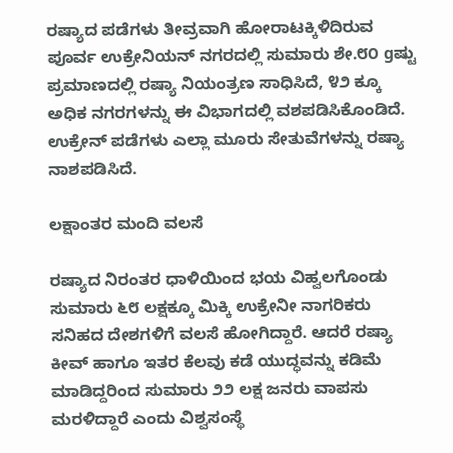ರಷ್ಯಾದ ಪಡೆಗಳು ತೀವ್ರವಾಗಿ ಹೋರಾಟಕ್ಕಿಳಿದಿರುವ ಪೂರ್ವ ಉಕ್ರೇನಿಯನ್ ನಗರದಲ್ಲಿ ಸುಮಾರು ಶೇ.೮೦ gಷ್ಟು ಪ್ರಮಾಣದಲ್ಲಿ ರಷ್ಯಾ ನಿಯಂತ್ರಣ ಸಾಧಿಸಿದೆ, ೪೨ ಕ್ಕೂ ಅಧಿಕ ನಗರಗಳನ್ನು ಈ ವಿಭಾಗದಲ್ಲಿ ವಶಪಡಿಸಿಕೊಂಡಿದೆ. ಉಕ್ರೇನ್ ಪಡೆಗಳು ಎಲ್ಲಾ ಮೂರು ಸೇತುವೆಗಳನ್ನು ರಷ್ಯಾ ನಾಶಪಡಿಸಿದೆ.

ಲಕ್ಷಾಂತರ ಮಂದಿ ವಲಸೆ

ರಷ್ಯಾದ ನಿರಂತರ ಧಾಳಿಯಿಂದ ಭಯ ವಿಹ್ವಲಗೊಂಡು ಸುಮಾರು ೬೮ ಲಕ್ಷಕ್ಕೂ ಮಿಕ್ಕಿ ಉಕ್ರೇನೀ ನಾಗರಿಕರು ಸನಿಹದ ದೇಶಗಳಿಗೆ ವಲಸೆ ಹೋಗಿದ್ದಾರೆ. ಆದರೆ ರಷ್ಯಾ ಕೀವ್ ಹಾಗೂ ಇತರ ಕೆಲವು ಕಡೆ ಯುದ್ಧವನ್ನು ಕಡಿಮೆ ಮಾಡಿದ್ದರಿಂದ ಸುಮಾರು ೨೨ ಲಕ್ಷ ಜನರು ವಾಪಸು ಮರಳಿದ್ದಾರೆ ಎಂದು ವಿಶ್ವಸಂಸ್ಥೆ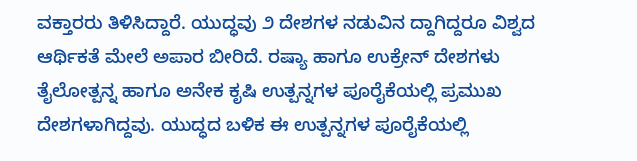ವಕ್ತಾರರು ತಿಳಿಸಿದ್ದಾರೆ. ಯುದ್ಧವು ೨ ದೇಶಗಳ ನಡುವಿನ ದ್ದಾಗಿದ್ದರೂ ವಿಶ್ವದ ಆರ್ಥಿಕತೆ ಮೇಲೆ ಅಪಾರ ಬೀರಿದೆ. ರಷ್ಯಾ ಹಾಗೂ ಉಕ್ರೇನ್ ದೇಶಗಳು ತೈಲೋತ್ಪನ್ನ ಹಾಗೂ ಅನೇಕ ಕೃಷಿ ಉತ್ಪನ್ನಗಳ ಪೂರೈಕೆಯಲ್ಲಿ ಪ್ರಮುಖ ದೇಶಗಳಾಗಿದ್ದವು. ಯುದ್ಧದ ಬಳಿಕ ಈ ಉತ್ಪನ್ನಗಳ ಪೂರೈಕೆಯಲ್ಲಿ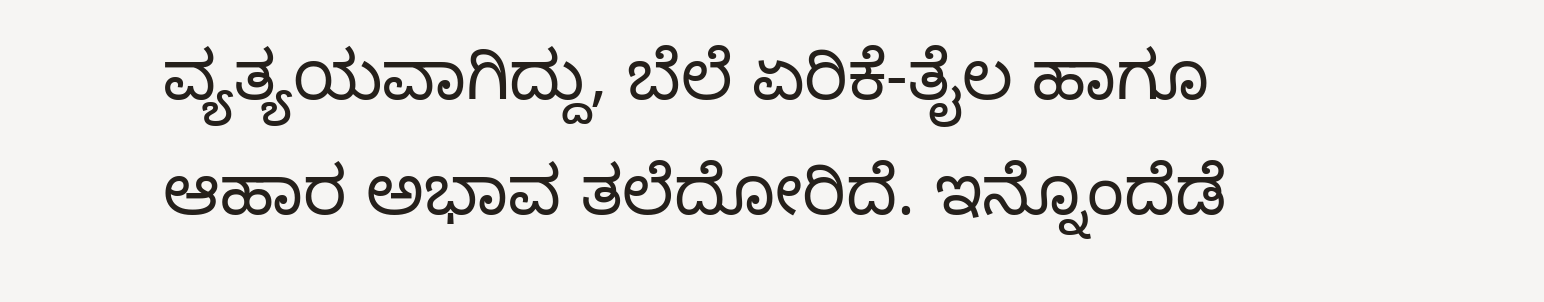ವ್ಯತ್ಯಯವಾಗಿದ್ದು, ಬೆಲೆ ಏರಿಕೆ-ತೈಲ ಹಾಗೂ ಆಹಾರ ಅಭಾವ ತಲೆದೋರಿದೆ. ಇನ್ನೊಂದೆಡೆ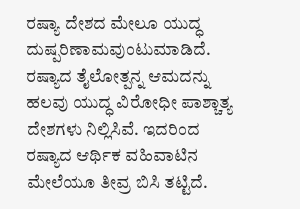ರಷ್ಯಾ ದೇಶದ ಮೇಲೂ ಯುದ್ಧ ದುಷ್ಪರಿಣಾಮವುಂಟುಮಾಡಿದೆ. ರಷ್ಯಾದ ತೈಲೋತ್ಪನ್ನ ಆಮದನ್ನು ಹಲವು ಯುದ್ಧ ವಿರೋಧೀ ಪಾಶ್ಚಾತ್ಯ ದೇಶಗಳು ನಿಲ್ಲಿಸಿವೆ. ಇದರಿಂದ ರಷ್ಯಾದ ಆರ್ಥಿಕ ವಹಿವಾಟಿನ ಮೇಲೆಯೂ ತೀವ್ರ ಬಿಸಿ ತಟ್ಟಿದೆ.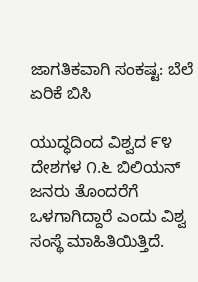ಜಾಗತಿಕವಾಗಿ ಸಂಕಷ್ಟ: ಬೆಲೆ ಏರಿಕೆ ಬಿಸಿ

ಯುದ್ಧದಿಂದ ವಿಶ್ವದ ೯೪ ದೇಶಗಳ ೧.೬ ಬಿಲಿಯನ್ ಜನರು ತೊಂದರೆಗೆ ಒಳಗಾಗಿದ್ದಾರೆ ಎಂದು ವಿಶ್ವ ಸಂಸ್ಥೆ ಮಾಹಿತಿಯಿತ್ತಿದೆ.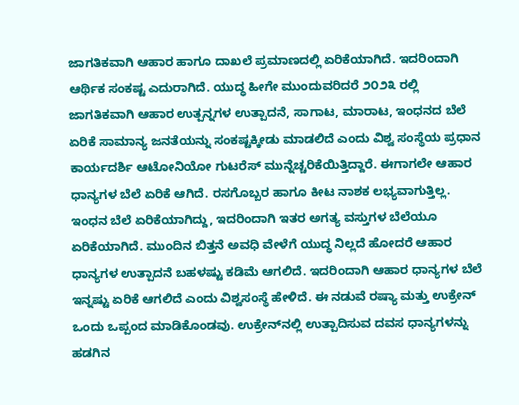ಜಾಗತಿಕವಾಗಿ ಆಹಾರ ಹಾಗೂ ದಾಖಲೆ ಪ್ರಮಾಣದಲ್ಲಿ ಏರಿಕೆಯಾಗಿದೆ. ಇದರಿಂದಾಗಿ ಆರ್ಥಿಕ ಸಂಕಷ್ಟ ಎದುರಾಗಿದೆ. ಯುದ್ಧ ಹೀಗೇ ಮುಂದುವರಿದರೆ ೨೦೨೩ ರಲ್ಲಿ ಜಾಗತಿಕವಾಗಿ ಆಹಾರ ಉತ್ಪನ್ನಗಳ ಉತ್ಪಾದನೆ, ಸಾಗಾಟ, ಮಾರಾಟ, ಇಂಧನದ ಬೆಲೆ ಏರಿಕೆ ಸಾಮಾನ್ಯ ಜನತೆಯನ್ನು ಸಂಕಷ್ಟಕ್ಕೀಡು ಮಾಡಲಿದೆ ಎಂದು ವಿಶ್ವ ಸಂಸ್ಥೆಯ ಪ್ರಧಾನ ಕಾರ್ಯದರ್ಶಿ ಆಟೋನಿಯೋ ಗುಟರೆಸ್ ಮುನ್ನೆಚ್ಚರಿಕೆಯಿತ್ತಿದ್ದಾರೆ. ಈಗಾಗಲೇ ಆಹಾರ ಧಾನ್ಯಗಳ ಬೆಲೆ ಏರಿಕೆ ಆಗಿದೆ. ರಸಗೊಬ್ಬರ ಹಾಗೂ ಕೀಟ ನಾಶಕ ಲಭ್ಯವಾಗುತ್ತಿಲ್ಲ. ಇಂಧನ ಬೆಲೆ ಏರಿಕೆಯಾಗಿದ್ದು, ಇದರಿಂದಾಗಿ ಇತರ ಅಗತ್ಯ ವಸ್ತುಗಳ ಬೆಲೆಯೂ ಏರಿಕೆಯಾಗಿದೆ. ಮುಂದಿನ ಬಿತ್ತನೆ ಅವಧಿ ವೇಳೆಗೆ ಯುದ್ಧ ನಿಲ್ಲದೆ ಹೋದರೆ ಆಹಾರ ಧಾನ್ಯಗಳ ಉತ್ಪಾದನೆ ಬಹಳಷ್ಟು ಕಡಿಮೆ ಆಗಲಿದೆ. ಇದರಿಂದಾಗಿ ಆಹಾರ ಧಾನ್ಯಗಳ ಬೆಲೆ ಇನ್ನಷ್ಟು ಏರಿಕೆ ಆಗಲಿದೆ ಎಂದು ವಿಶ್ವಸಂಸ್ಥೆ ಹೇಳಿದೆ. ಈ ನಡುವೆ ರಷ್ಯಾ ಮತ್ತು ಉಕ್ರೇನ್ ಒಂದು ಒಪ್ಪಂದ ಮಾಡಿಕೊಂಡವು. ಉಕ್ರೇನ್‌ನಲ್ಲಿ ಉತ್ಪಾದಿಸುವ ದವಸ ಧಾನ್ಯಗಳನ್ನು ಹಡಗಿನ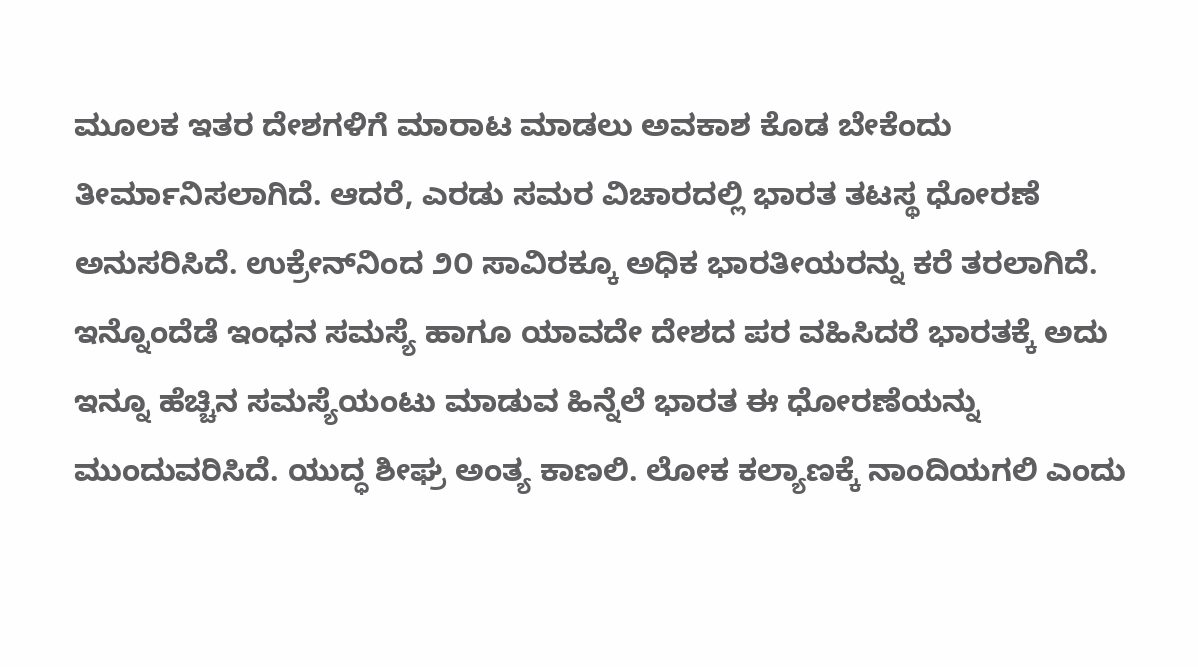ಮೂಲಕ ಇತರ ದೇಶಗಳಿಗೆ ಮಾರಾಟ ಮಾಡಲು ಅವಕಾಶ ಕೊಡ ಬೇಕೆಂದು ತೀರ್ಮಾನಿಸಲಾಗಿದೆ. ಆದರೆ, ಎರಡು ಸಮರ ವಿಚಾರದಲ್ಲಿ ಭಾರತ ತಟಸ್ಥ ಧೋರಣೆ ಅನುಸರಿಸಿದೆ. ಉಕ್ರೇನ್‌ನಿಂದ ೨೦ ಸಾವಿರಕ್ಕೂ ಅಧಿಕ ಭಾರತೀಯರನ್ನು ಕರೆ ತರಲಾಗಿದೆ. ಇನ್ನೊಂದೆಡೆ ಇಂಧನ ಸಮಸ್ಯೆ ಹಾಗೂ ಯಾವದೇ ದೇಶದ ಪರ ವಹಿಸಿದರೆ ಭಾರತಕ್ಕೆ ಅದು ಇನ್ನೂ ಹೆಚ್ಚಿನ ಸಮಸ್ಯೆಯಂಟು ಮಾಡುವ ಹಿನ್ನೆಲೆ ಭಾರತ ಈ ಧೋರಣೆಯನ್ನು ಮುಂದುವರಿಸಿದೆ. ಯುದ್ಧ ಶೀಘ್ರ ಅಂತ್ಯ ಕಾಣಲಿ. ಲೋಕ ಕಲ್ಯಾಣಕ್ಕೆ ನಾಂದಿಯಗಲಿ ಎಂದು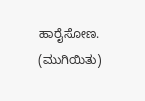ಹಾರೈಸೋಣ. (ಮುಗಿಯಿತು)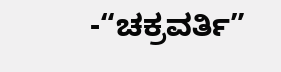-“ಚಕ್ರವರ್ತಿ”